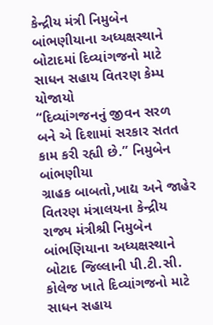કેન્દ્રીય મંત્રી નિમુબેન બાંભણીયાના અધ્યક્ષસ્થાને બોટાદમાં દિવ્યાંગજનો માટે સાધન સહાય વિતરણ કેમ્પ યોજાયો
“દિવ્યાંગજનનું જીવન સરળ બને એ દિશામાં સરકાર સતત કામ કરી રહ્યી છે.” નિમુબેન બાંભણીયા
ગ્રાહક બાબતો,ખાદ્ય અને જાહેર વિતરણ મંત્રાલયના કેન્દ્રીય રાજ્ય મંત્રીશ્રી નિમુબેન બાંભણિયાના અધ્યક્ષસ્થાને બોટાદ જિલ્લાની પી.ટી.સી. કોલેજ ખાતે દિવ્યાંગજનો માટે સાધન સહાય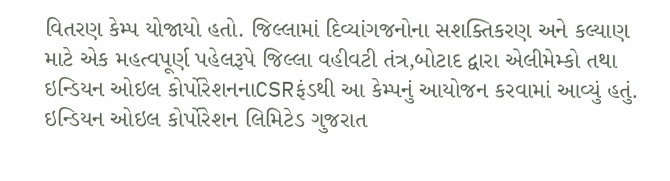વિતરણ કેમ્પ યોજાયો હતો. જિલ્લામાં દિવ્યાંગજનોના સશક્તિકરણ અને કલ્યાણ માટે એક મહત્વપૂર્ણ પહેલરૂપે જિલ્લા વહીવટી તંત્ર,બોટાદ દ્વારા એલીમેમ્કો તથા ઇન્ડિયન ઓઇલ કોર્પોરેશનનાCSRફંડથી આ કેમ્પનું આયોજન કરવામાં આવ્યું હતું.
ઇન્ડિયન ઓઇલ કોર્પોરેશન લિમિટેડ ગુજરાત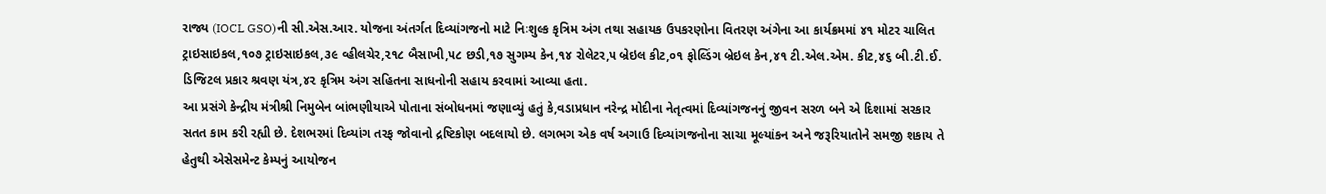રાજ્ય (IOCL GSO)ની સી.એસ.આર. યોજના અંતર્ગત દિવ્યાંગજનો માટે નિઃશુલ્ક કૃત્રિમ અંગ તથા સહાયક ઉપકરણોના વિતરણ અંગેના આ કાર્યક્રમમાં ૪૧ મોટર ચાલિત ટ્રાઇસાઇકલ,૧૦૭ ટ્રાઇસાઇકલ,૩૯ વ્હીલચેર,૨૧૮ બૈસાખી,૫૮ છડી,૧૭ સુગમ્ય કેન,૧૪ રોલેટર,૫ બ્રેઇલ કીટ,૦૧ ફોલ્ડિંગ બ્રેઇલ કેન,૪૧ ટી.એલ.એમ. કીટ,૪૬ બી.ટી.ઈ. ડિજિટલ પ્રકાર શ્રવણ યંત્ર,૪૨ કૃત્રિમ અંગ સહિતના સાધનોની સહાય કરવામાં આવ્યા હતા.
આ પ્રસંગે કેન્દ્રીય મંત્રીશ્રી નિમુબેન બાંભણીયાએ પોતાના સંબોધનમાં જણાવ્યું હતું કે,વડાપ્રધાન નરેન્દ્ર મોદીના નેતૃત્વમાં દિવ્યાંગજનનું જીવન સરળ બને એ દિશામાં સરકાર સતત કામ કરી રહ્યી છે. દેશભરમાં દિવ્યાંગ તરફ જોવાનો દ્રષ્ટિકોણ બદલાયો છે. લગભગ એક વર્ષ અગાઉ દિવ્યાંગજનોના સાચા મૂલ્યાંકન અને જરૂરિયાતોને સમજી શકાય તે હેતુથી એસેસમેન્ટ કેમ્પનું આયોજન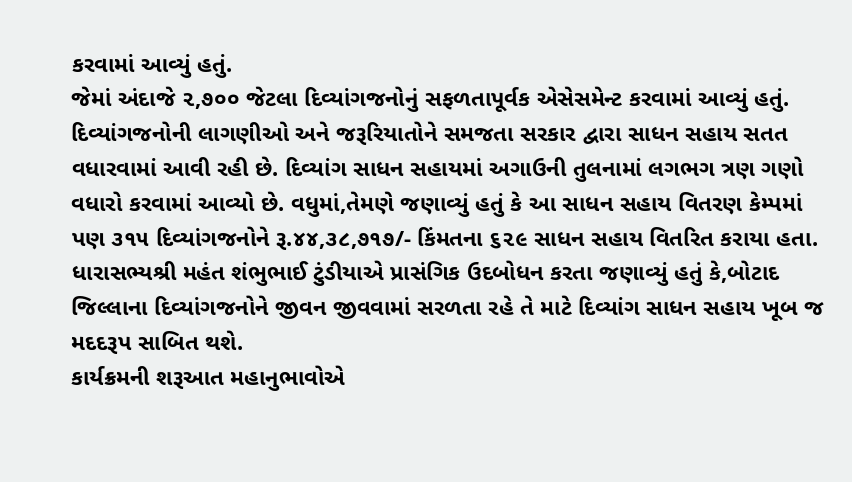કરવામાં આવ્યું હતું.
જેમાં અંદાજે ૨,૭૦૦ જેટલા દિવ્યાંગજનોનું સફળતાપૂર્વક એસેસમેન્ટ કરવામાં આવ્યું હતું. દિવ્યાંગજનોની લાગણીઓ અને જરૂરિયાતોને સમજતા સરકાર દ્વારા સાધન સહાય સતત વધારવામાં આવી રહી છે. દિવ્યાંગ સાધન સહાયમાં અગાઉની તુલનામાં લગભગ ત્રણ ગણો વધારો કરવામાં આવ્યો છે. વધુમાં,તેમણે જણાવ્યું હતું કે આ સાધન સહાય વિતરણ કેમ્પમાં પણ ૩૧૫ દિવ્યાંગજનોને રૂ.૪૪,૩૮,૭૧૭/- કિંમતના ૬૨૯ સાધન સહાય વિતરિત કરાયા હતા.
ધારાસભ્યશ્રી મહંત શંભુભાઈ ટુંડીયાએ પ્રાસંગિક ઉદબોધન કરતા જણાવ્યું હતું કે,બોટાદ જિલ્લાના દિવ્યાંગજનોને જીવન જીવવામાં સરળતા રહે તે માટે દિવ્યાંગ સાધન સહાય ખૂબ જ મદદરૂપ સાબિત થશે.
કાર્યક્રમની શરૂઆત મહાનુભાવોએ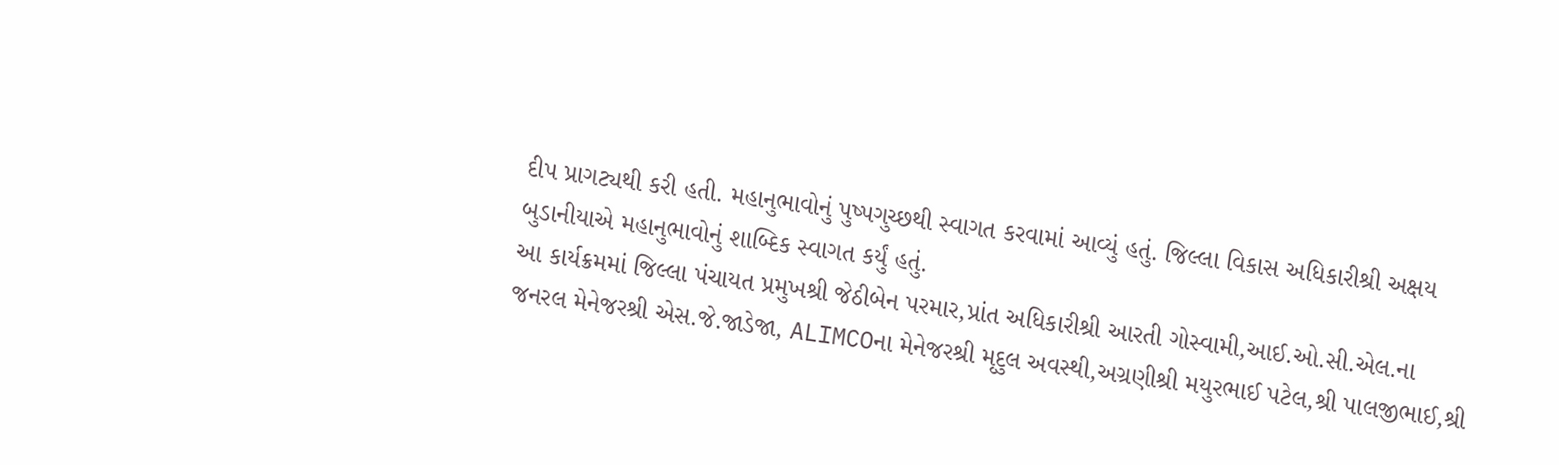દીપ પ્રાગટ્યથી કરી હતી. મહાનુભાવોનું પુષ્પગુચ્છથી સ્વાગત કરવામાં આવ્યું હતું. જિલ્લા વિકાસ અધિકારીશ્રી અક્ષય બુડાનીયાએ મહાનુભાવોનું શાબ્દિક સ્વાગત કર્યું હતું.
આ કાર્યક્રમમાં જિલ્લા પંચાયત પ્રમુખશ્રી જેઠીબેન પરમાર,પ્રાંત અધિકારીશ્રી આરતી ગોસ્વામી,આઈ.ઓ.સી.એલ.ના જનરલ મેનેજરશ્રી એસ.જે.જાડેજા, ALIMCOના મેનેજરશ્રી મૃદુલ અવસ્થી,અગ્રણીશ્રી મયુરભાઈ પટેલ,શ્રી પાલજીભાઈ,શ્રી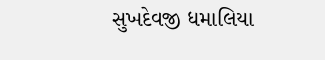સુખદેવજી ધમાલિયા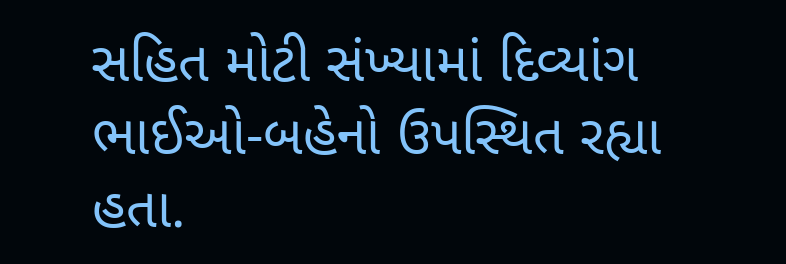સહિત મોટી સંખ્યામાં દિવ્યાંગ ભાઈઓ-બહેનો ઉપસ્થિત રહ્યા હતા.